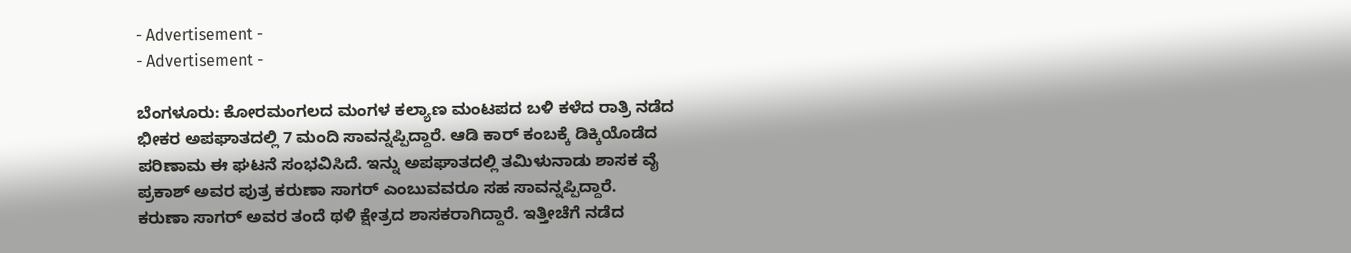- Advertisement -
- Advertisement -

ಬೆಂಗಳೂರು: ಕೋರಮಂಗಲದ ಮಂಗಳ ಕಲ್ಯಾಣ ಮಂಟಪದ ಬಳಿ ಕಳೆದ ರಾತ್ರಿ ನಡೆದ ಭೀಕರ ಅಪಘಾತದಲ್ಲಿ 7 ಮಂದಿ ಸಾವನ್ನಪ್ಪಿದ್ದಾರೆ. ಆಡಿ ಕಾರ್ ಕಂಬಕ್ಕೆ ಡಿಕ್ಕಿಯೊಡೆದ ಪರಿಣಾಮ ಈ ಘಟನೆ ಸಂಭವಿಸಿದೆ. ಇನ್ನು ಅಪಘಾತದಲ್ಲಿ ತಮಿಳುನಾಡು ಶಾಸಕ ವೈ ಪ್ರಕಾಶ್ ಅವರ ಪುತ್ರ ಕರುಣಾ ಸಾಗರ್ ಎಂಬುವವರೂ ಸಹ ಸಾವನ್ನಪ್ಪಿದ್ದಾರೆ.
ಕರುಣಾ ಸಾಗರ್ ಅವರ ತಂದೆ ಥಳಿ ಕ್ಷೇತ್ರದ ಶಾಸಕರಾಗಿದ್ದಾರೆ. ಇತ್ತೀಚೆಗೆ ನಡೆದ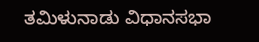ತಮಿಳುನಾಡು ವಿಧಾನಸಭಾ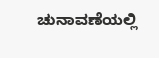ಚುನಾವಣೆಯಲ್ಲಿ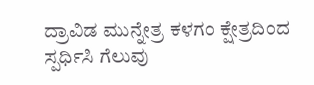ದ್ರಾವಿಡ ಮುನ್ನೇತ್ರ ಕಳಗಂ ಕ್ಷೇತ್ರದಿಂದ ಸ್ಪರ್ಧಿಸಿ ಗೆಲುವು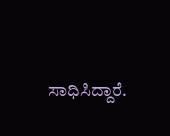ಸಾಧಿಸಿದ್ದಾರೆ.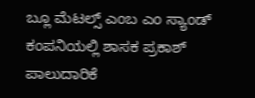ಬ್ಲೂ ಮೆಟಲ್ಸ್ ಎಂಬ ಎಂ ಸ್ಯಾಂಡ್ ಕಂಪನಿಯಲ್ಲಿ ಶಾಸಕ ಪ್ರಕಾಶ್ ಪಾಲುದಾರಿಕೆ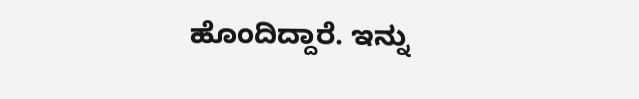ಹೊಂದಿದ್ದಾರೆ. ಇನ್ನು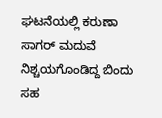ಘಟನೆಯಲ್ಲಿ ಕರುಣಾ ಸಾಗರ್ ಮದುವೆ ನಿಶ್ಚಯಗೊಂಡಿದ್ದ ಬಿಂದು ಸಹ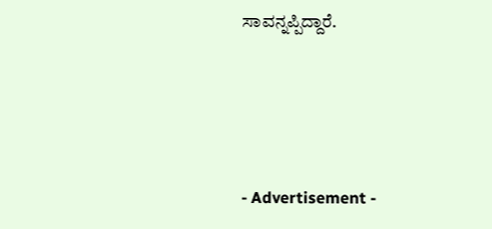ಸಾವನ್ನಪ್ಪಿದ್ದಾರೆ.




- Advertisement -